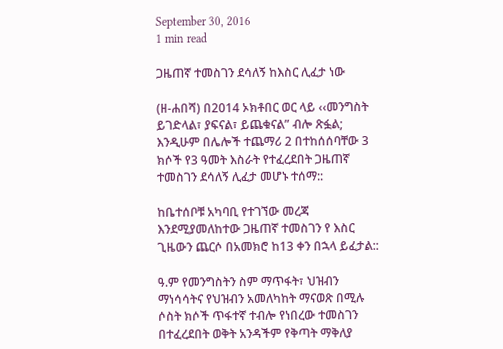September 30, 2016
1 min read

ጋዜጠኛ ተመስገን ደሳለኝ ከእስር ሊፈታ ነው

(ዘ-ሐበሻ) በ2014 ኦክቶበር ወር ላይ ‹‹መንግስት ይገድላል፣ ያፍናል፣ ይጨቁናል” ብሎ ጽፏል; እንዲሁም በሌሎች ተጨማሪ 2 በተከሰሰባቸው 3 ክሶች የ3 ዓመት እስራት የተፈረደበት ጋዜጠኛ ተመስገን ደሳለኝ ሊፈታ መሆኑ ተሰማ::

ከቤተሰቦቹ አካባቢ የተገኘው መረጃ እንደሚያመለከተው ጋዜጠኛ ተመስገን የ እስር ጊዜውን ጨርሶ በአመክሮ ከ13 ቀን በኋላ ይፈታል::

ዓ.ም የመንግስትን ስም ማጥፋት፣ ህዝብን ማነሳሳትና የህዝብን አመለካከት ማናወጽ በሚሉ ሶስት ክሶች ጥፋተኛ ተብሎ የነበረው ተመስገን በተፈረደበት ወቅት አንዳችም የቅጣት ማቅለያ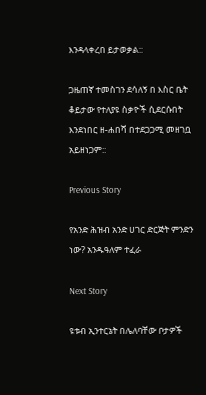እንዳላቀረበ ይታወቃል::

ጋዜጠኛ ተመስገን ደሳለኝ በ እስር ቤት ቆይታው የተለያዩ ስቃዮች ሲደርሱበት እንደነበር ዘ-ሐበሻ በተደጋጋሚ መዘገቧ አይዘነጋም::

Previous Story

የአንድ ሕዝብ አንድ ሀገር ድርጅት ምንድን ነው? አንዱዓለም ተፈራ

Next Story

ዩቱብ ኢንተርኔት በሌለባቸው ቦታዎች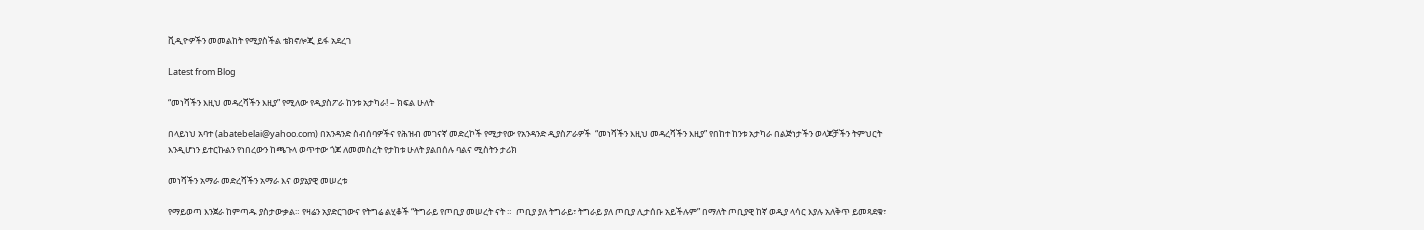ቪዲዮዎችን መመልከት የሚያስችል ቴክኖሎጂ ይፋ አደረገ

Latest from Blog

“መነሻችን እዚህ መዳረሻችን እዚያ” የሚለው የዲያስፖራ ከንቱ አታካራ! – ክፍል ሁለት

በላይነህ አባተ (abatebelai@yahoo.com) በአንዳንድ ስብሰባዎችና የሕዝብ መገናኛ መድረኮች የሚታየው የአንዳንድ ዲያስፖራዎች  “መነሻችን እዚህ መዳረሻችን እዚያ” የበከተ ከንቱ አታካራ በልጅነታችን ወላጆቻችን ትምህርት እንዲሆነን ይተርኩልን የነበረውን ከጫጉላ ወጥተው ጎጆ ለመመስረት የታከቱ ሁለት ያልበሰሉ ባልና ሚስትን ታሪክ

መነሻችን አማራ መድረሻችን አማራ እና ወያኔያዊ መሠረቱ

የማይወጣ እንጀራ ከምጣዱ ያስታውቃል። የዛሬን አያድርገውና የትግሬ ልሂቆች “ትግራይ የጦቢያ መሠረት ናት ።  ጦቢያ ያለ ትግራይ፣ ትግራይ ያለ ጦቢያ ሊታሰቡ አይችሉም” በማለት ጦቢያዊ ከኛ ወዲያ ላሳር እያሉ አለቅጥ ይመጻደቁ፣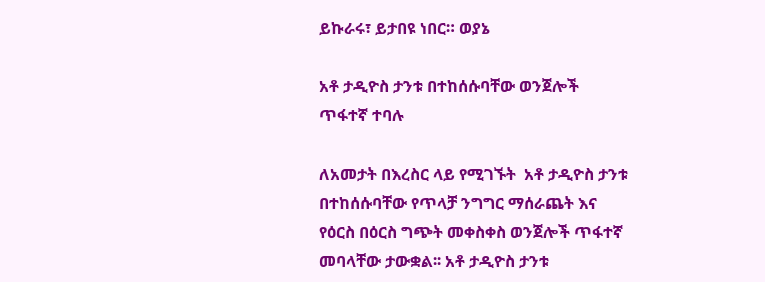ይኩራሩ፣ ይታበዩ ነበር። ወያኔ

አቶ ታዲዮስ ታንቱ በተከሰሱባቸው ወንጀሎች ጥፋተኛ ተባሉ

ለአመታት በእረስር ላይ የሚገኙት  አቶ ታዲዮስ ታንቱ በተከሰሱባቸው የጥላቻ ንግግር ማሰራጨት እና የዕርስ በዕርስ ግጭት መቀስቀስ ወንጀሎች ጥፋተኛ መባላቸው ታውቋል፡፡ አቶ ታዲዮስ ታንቱ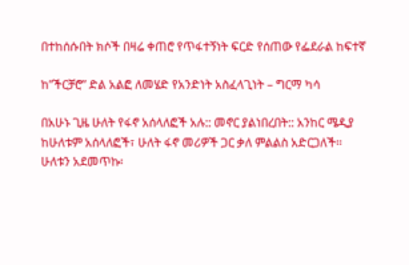በተከሰሱበት ክሶች በዛሬ ቀጠሮ የጥፋተኝነት ፍርድ የሰጠው የፌደራል ከፍተኛ

ከ”ችርቻሮ” ድል አልፎ ለመሄድ የአንድነት አስፈላጊነት – ግርማ ካሳ

በአሁኑ ጊዜ ሁለት የፋኖ አሰላለፎች አሉ:: መኖር ያልነበረበት:: አንከር ሜዲያ ከሁለቱም አሰላለፎች፣ ሁለት ፋኖ መሪዎች ጋር ቃለ ምልልስ አድርጋለች፡፡ ሁለቱን አደመጥኩ፡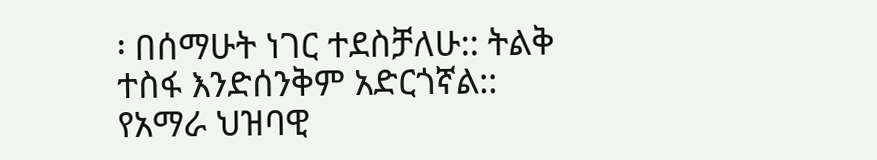፡ በሰማሁት ነገር ተደስቻለሁ:: ትልቅ ተስፋ እንድሰንቅም አድርጎኛል:: የአማራ ህዝባዊ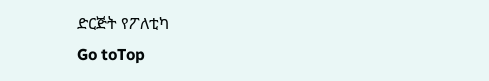ድርጅት የፖለቲካ
Go toTop